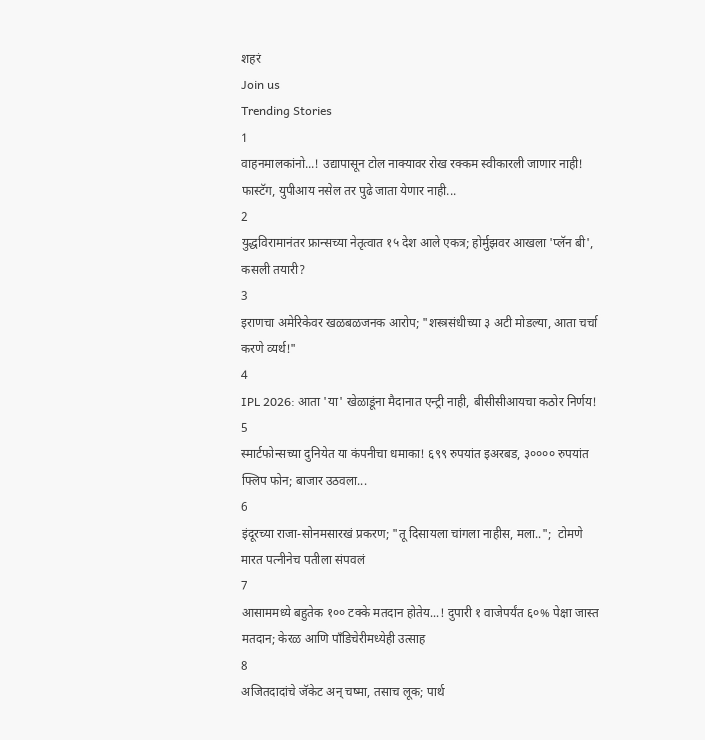शहरं
Join us
Trending Stories
1
वाहनमालकांनो...! उद्यापासून टोल नाक्यावर रोख रक्कम स्वीकारली जाणार नाही! फास्टॅग, युपीआय नसेल तर पुढे जाता येणार नाही...
2
युद्धविरामानंतर फ्रान्सच्या नेतृत्वात १५ देश आले एकत्र; होर्मुझवर आखला 'प्लॅन बी', कसली तयारी?
3
इराणचा अमेरिकेवर खळबळजनक आरोप; "शस्त्रसंधीच्या ३ अटी मोडल्या, आता चर्चा करणे व्यर्थ!"
4
IPL 2026: आता 'या' खेळाडूंना मैदानात एन्ट्री नाही, बीसीसीआयचा कठोर निर्णय!
5
स्मार्टफोन्सच्या दुनियेत या कंपनीचा धमाका! ६९९ रुपयांत इअरबड, ३०००० रुपयांत फ्लिप फोन; बाजार उठवला...
6
इंदूरच्या राजा-सोनमसारखं प्रकरण; "तू दिसायला चांगला नाहीस, मला..";  टोमणे मारत पत्नीनेच पतीला संपवलं
7
आसाममध्ये बहुतेक १०० टक्के मतदान होतेय...! दुपारी १ वाजेपर्यंत ६०% पेक्षा जास्त मतदान; केरळ आणि पाँडिचेरीमध्येही उत्साह
8
अजितदादांचे जॅकेट अन् चष्मा, तसाच लूक; पार्थ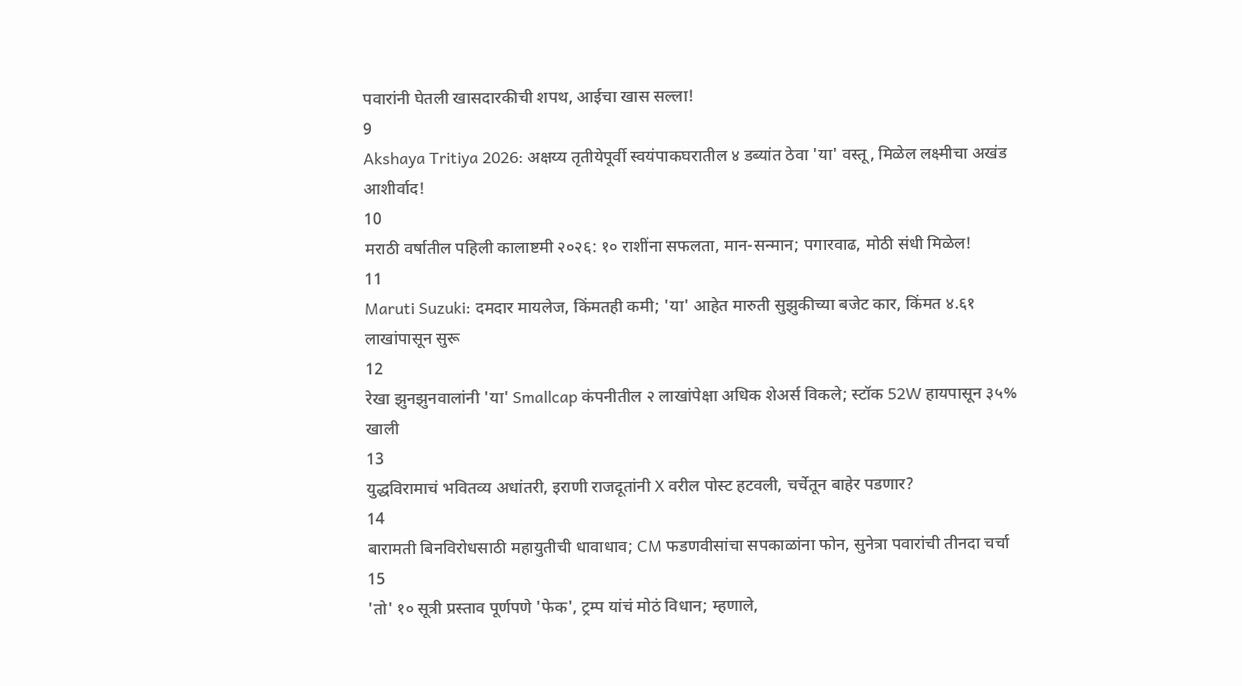पवारांनी घेतली खासदारकीची शपथ, आईचा खास सल्ला!
9
Akshaya Tritiya 2026: अक्षय्य तृतीयेपूर्वी स्वयंपाकघरातील ४ डब्यांत ठेवा 'या' वस्तू, मिळेल लक्ष्मीचा अखंड आशीर्वाद!
10
मराठी वर्षातील पहिली कालाष्टमी २०२६: १० राशींना सफलता, मान-सन्मान; पगारवाढ, मोठी संधी मिळेल!
11
Maruti Suzuki: दमदार मायलेज, किंमतही कमी; 'या' आहेत मारुती सुझुकीच्या बजेट कार, किंमत ४.६१ लाखांपासून सुरू
12
रेखा झुनझुनवालांनी 'या' Smallcap कंपनीतील २ लाखांपेक्षा अधिक शेअर्स विकले; स्टॉक 52W हायपासून ३५% खाली
13
युद्धविरामाचं भवितव्य अधांतरी, इराणी राजदूतांनी X वरील पोस्ट हटवली, चर्चेतून बाहेर पडणार?
14
बारामती बिनविरोधसाठी महायुतीची धावाधाव; CM फडणवीसांचा सपकाळांना फोन, सुनेत्रा पवारांची तीनदा चर्चा
15
'तो' १० सूत्री प्रस्ताव पूर्णपणे 'फेक', ट्रम्प यांचं मोठं विधान; म्हणाले,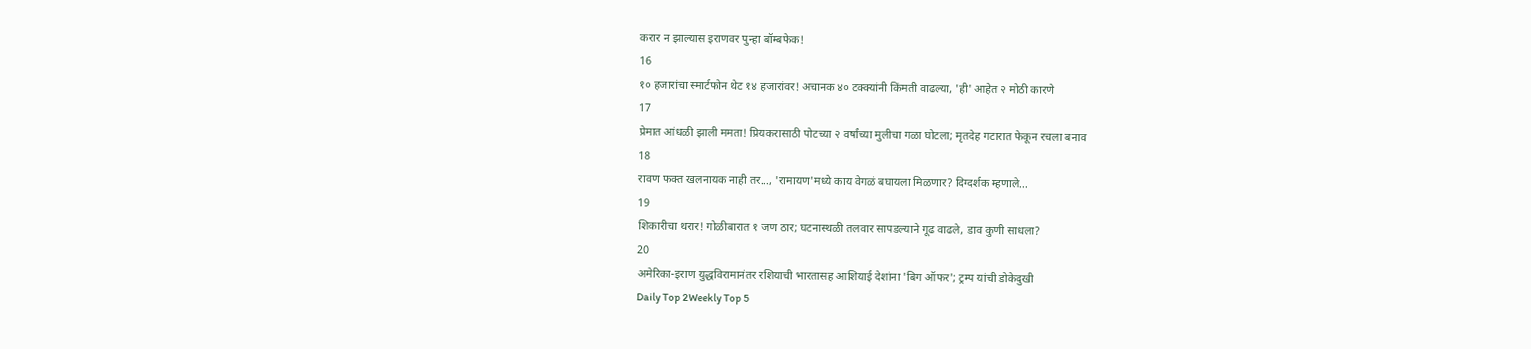करार न झाल्यास इराणवर पुन्हा बॉम्बफेक!
16
१० हजारांचा स्मार्टफोन थेट १४ हजारांवर! अचानक ४० टक्क्यांनी किंमती वाढल्या, 'ही' आहेत २ मोठी कारणे
17
प्रेमात आंधळी झाली ममता! प्रियकरासाठी पोटच्या २ वर्षांच्या मुलीचा गळा घोटला; मृतदेह गटारात फेकून रचला बनाव
18
रावण फक्त खलनायक नाही तर..., 'रामायण'मध्ये काय वेगळं बघायला मिळणार? दिग्दर्शक म्हणाले...
19
शिकारीचा थरार! गोळीबारात १ जण ठार; घटनास्थळी तलवार सापडल्याने गूढ वाढले, डाव कुणी साधला?
20
अमेरिका-इराण युद्धविरामानंतर रशियाची भारतासह आशियाई देशांना 'बिग ऑफर'; ट्रम्प यांची डोकेदुखी
Daily Top 2Weekly Top 5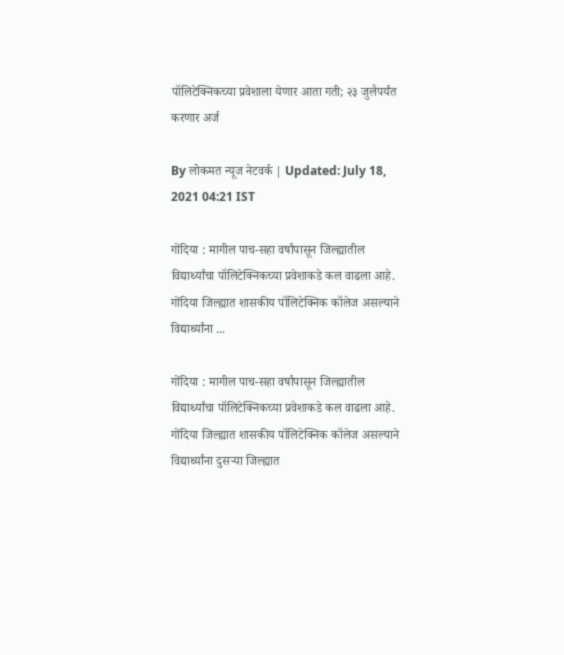पॉलिटेक्निकच्या प्रवेशाला येणार आता गती; २३ जुलैपर्यंत करणार अर्ज

By लोकमत न्यूज नेटवर्क | Updated: July 18, 2021 04:21 IST

गोंदिया : मागील पाच-सहा वर्षांपासून जिल्ह्यातील विद्यार्थ्यांचा पॉलिटेक्निकच्या प्रवेशाकडे कल वाढला आहे. गोंदिया जिल्ह्यात शासकीय पॉलिटेक्निक कॉलेज असल्याने विद्यार्थ्यांना ...

गोंदिया : मागील पाच-सहा वर्षांपासून जिल्ह्यातील विद्यार्थ्यांचा पॉलिटेक्निकच्या प्रवेशाकडे कल वाढला आहे. गोंदिया जिल्ह्यात शासकीय पॉलिटेक्निक कॉलेज असल्याने विद्यार्थ्यांना दुसऱ्या जिल्ह्यात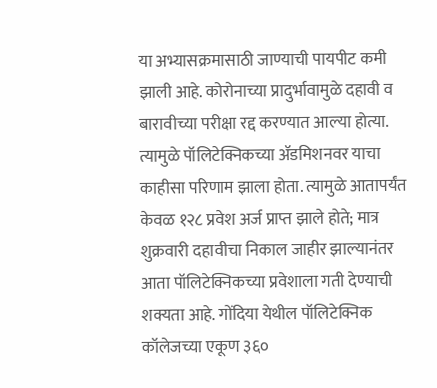या अभ्यासक्रमासाठी जाण्याची पायपीट कमी झाली आहे. कोरोनाच्या प्रादुर्भावामुळे दहावी व बारावीच्या परीक्षा रद्द करण्यात आल्या होत्या. त्यामुळे पॉलिटेक्निकच्या ॲडमिशनवर याचा काहीसा परिणाम झाला होता. त्यामुळे आतापर्यंत केवळ १२८ प्रवेश अर्ज प्राप्त झाले होते; मात्र शुक्रवारी दहावीचा निकाल जाहीर झाल्यानंतर आता पॉलिटेक्निकच्या प्रवेशाला गती देण्याची शक्यता आहे. गोंदिया येथील पॉलिटेक्निक कॉलेजच्या एकूण ३६०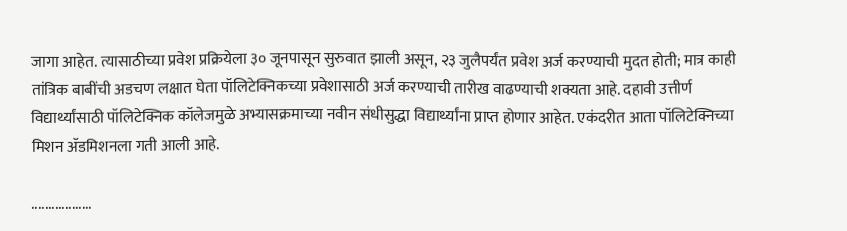जागा आहेत. त्यासाठीच्या प्रवेश प्रक्रियेला ३० जूनपासून सुरुवात झाली असून, २३ जुलैपर्यंत प्रवेश अर्ज करण्याची मुदत होती; मात्र काही तांत्रिक बाबींची अडचण लक्षात घेता पॉलिटेक्निकच्या प्रवेशासाठी अर्ज करण्याची तारीख वाढण्याची शक्यता आहे. दहावी उत्तीर्ण विद्यार्थ्यांसाठी पॉलिटेक्निक कॉलेजमुळे अभ्यासक्रमाच्या नवीन संधीसुद्धा विद्यार्थ्यांना प्राप्त होणार आहेत. एकंदरीत आता पॉलिटेक्निच्या मिशन ॲडमिशनला गती आली आहे.

..................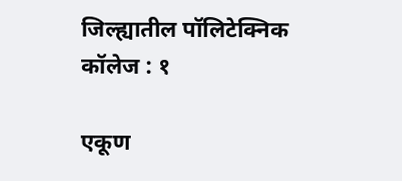जिल्ह्यातील पॉलिटेक्निक कॉलेज : १

एकूण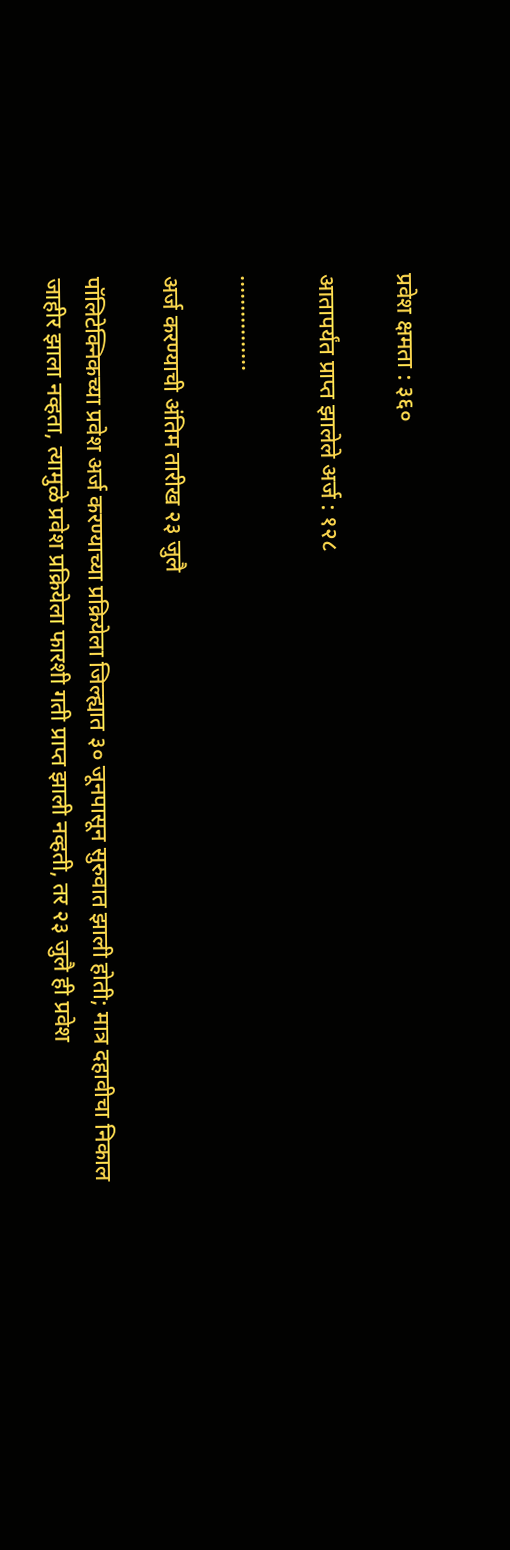प्रवेश क्षमता : ३६०

आतापर्यंत प्राप्त झालेले अर्ज : १२८

................

अर्ज करण्याची अंतिम तारीख २३ जुलै

पॉलिटेक्निकच्या प्रवेश अर्ज करण्याच्या प्रक्रियेला जिल्ह्यात ३० जूनपासून सुरुवात झाली होती; मात्र दहावीचा निकाल जाहीर झाला नव्हता, त्यामुळे प्रवेश प्रक्रियेला फारशी गती प्राप्त झाली नव्हती, तर २३ जुलै ही प्रवेश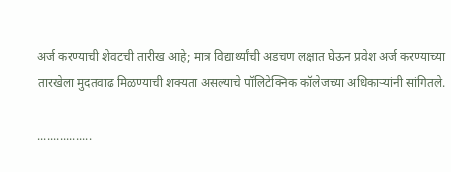अर्ज करण्याची शेवटची तारीख आहे; मात्र विद्यार्थ्यांची अडचण लक्षात घेऊन प्रवेश अर्ज करण्याच्या तारखेला मुदतवाढ मिळण्याची शक्यता असल्याचे पॉलिटेक्निक कॉलेजच्या अधिकाऱ्यांनी सांगितले.

.................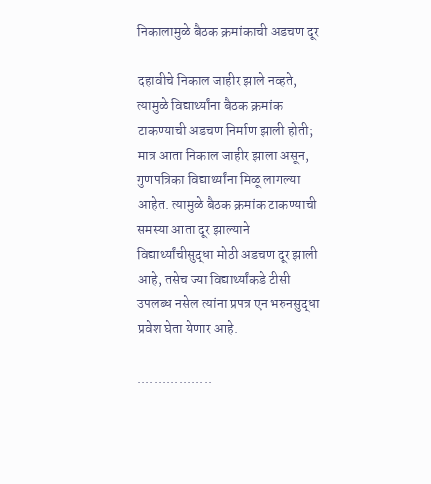निकालामुळे बैठक क्रमांकाची अडचण दूर

दहावीचे निकाल जाहीर झाले नव्हते, त्यामुळे विद्यार्थ्यांना बैठक क्रमांक टाकण्याची अडचण निर्माण झाली होती; मात्र आता निकाल जाहीर झाला असून, गुणपत्रिका विद्यार्थ्यांना मिळू लागल्या आहेत. त्यामुळे बैठक क्रमांक टाकण्याची समस्या आता दूर झाल्याने विद्यार्थ्यांचीसुद्धा मोठी अडचण दूर झाली आहे, तसेच ज्या विद्यार्थ्यांकडे टीसी उपलब्ध नसेल त्यांना प्रपत्र एन भरुनसुद्धा प्रवेश घेता येणार आहे.

..................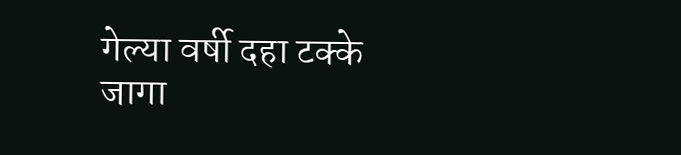गेल्या वर्षी दहा टक्के जागा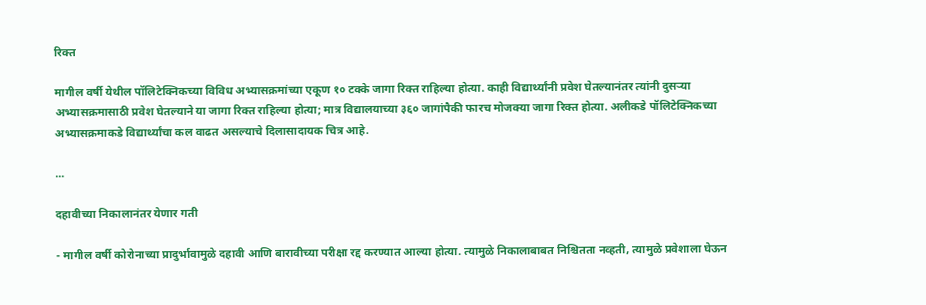रिक्त

मागील वर्षी येथील पॉलिटेक्निकच्या विविध अभ्यासक्रमांच्या एकूण १० टक्के जागा रिक्त राहिल्या होत्या. काही विद्यार्थ्यांनी प्रवेश घेतल्यानंतर त्यांनी दुसऱ्या अभ्यासक्रमासाठी प्रवेश घेतल्याने या जागा रिक्त राहिल्या होत्या; मात्र विद्यालयाच्या ३६० जागांपैकी फारच मोजक्या जागा रिक्त होत्या. अलीकडे पॉलिटेक्निकच्या अभ्यासक्रमाकडे विद्यार्थ्यांचा कल वाढत असल्याचे दिलासादायक चित्र आहे.

...

दहावीच्या निकालानंतर येणार गती

- मागील वर्षी कोरोनाच्या प्रादुर्भावामुळे दहावी आणि बारावीच्या परीक्षा रद्द करण्यात आल्या होत्या. त्यामुळे निकालाबाबत निश्चितता नव्हती, त्यामुळे प्रवेशाला घेऊन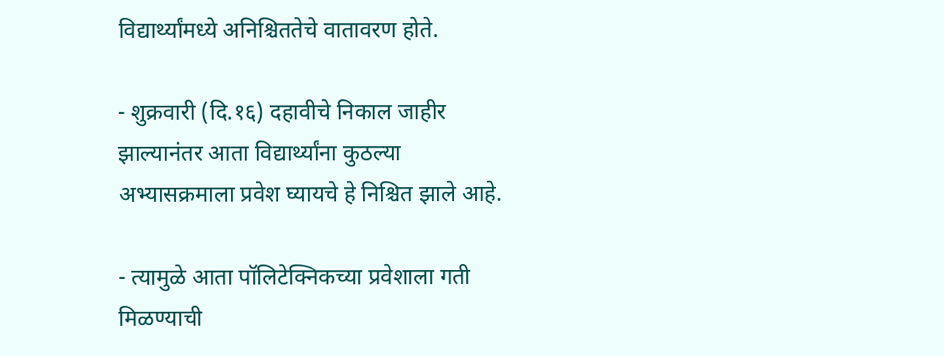विद्यार्थ्यांमध्ये अनिश्चिततेचे वातावरण होते.

- शुक्रवारी (दि.१६) दहावीचे निकाल जाहीर झाल्यानंतर आता विद्यार्थ्यांना कुठल्या अभ्यासक्रमाला प्रवेश घ्यायचे हे निश्चित झाले आहे.

- त्यामुळे आता पॉलिटेक्निकच्या प्रवेशाला गती मिळण्याची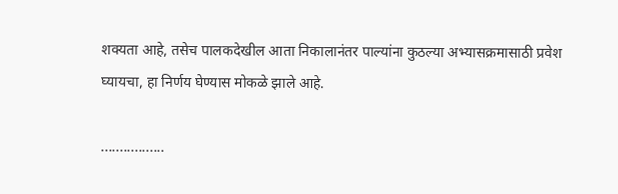शक्यता आहे, तसेच पालकदेखील आता निकालानंतर पाल्यांना कुठल्या अभ्यासक्रमासाठी प्रवेश घ्यायचा, हा निर्णय घेण्यास मोकळे झाले आहे.

.................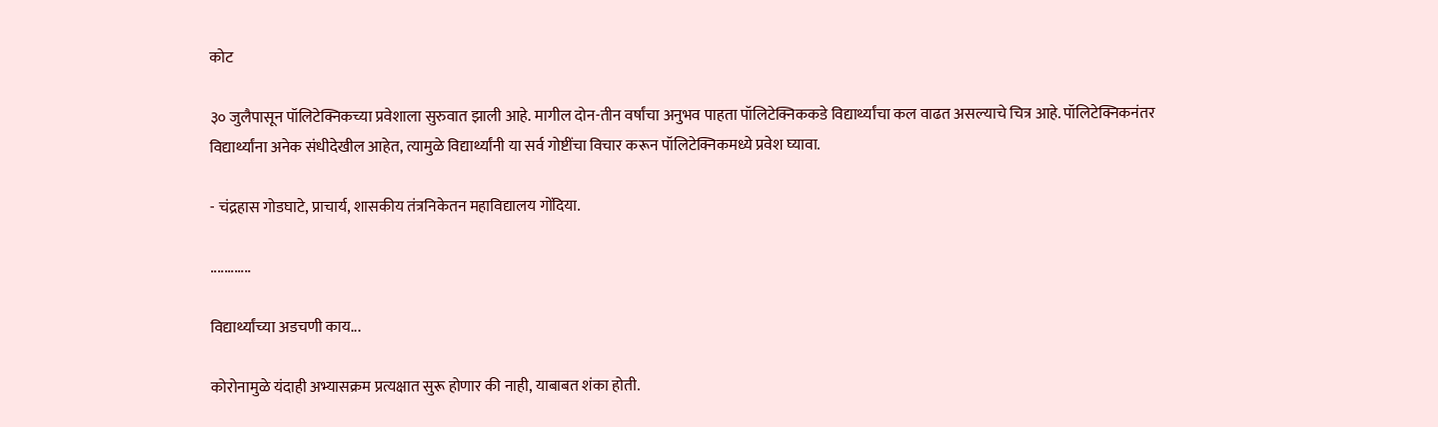कोट

३० जुलैपासून पॉलिटेक्निकच्या प्रवेशाला सुरुवात झाली आहे. मागील दोन-तीन वर्षांचा अनुभव पाहता पॉलिटेक्निककडे विद्यार्थ्यांचा कल वाढत असल्याचे चित्र आहे. पॉलिटेक्निकनंतर विद्यार्थ्यांना अनेक संधीदेखील आहेत, त्यामुळे विद्यार्थ्यांनी या सर्व गोष्टींचा विचार करून पॉलिटेक्निकमध्ये प्रवेश घ्यावा.

- चंद्रहास गोडघाटे, प्राचार्य, शासकीय तंत्रनिकेतन महाविद्यालय गोंदिया.

............

विद्यार्थ्यांच्या अडचणी काय...

कोरोनामुळे यंदाही अभ्यासक्रम प्रत्यक्षात सुरू होणार की नाही, याबाबत शंका होती.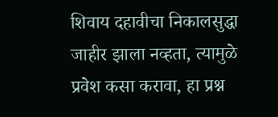शिवाय दहावीचा निकालसुद्धा जाहीर झाला नव्हता, त्यामुळे प्रवेश कसा करावा, हा प्रश्न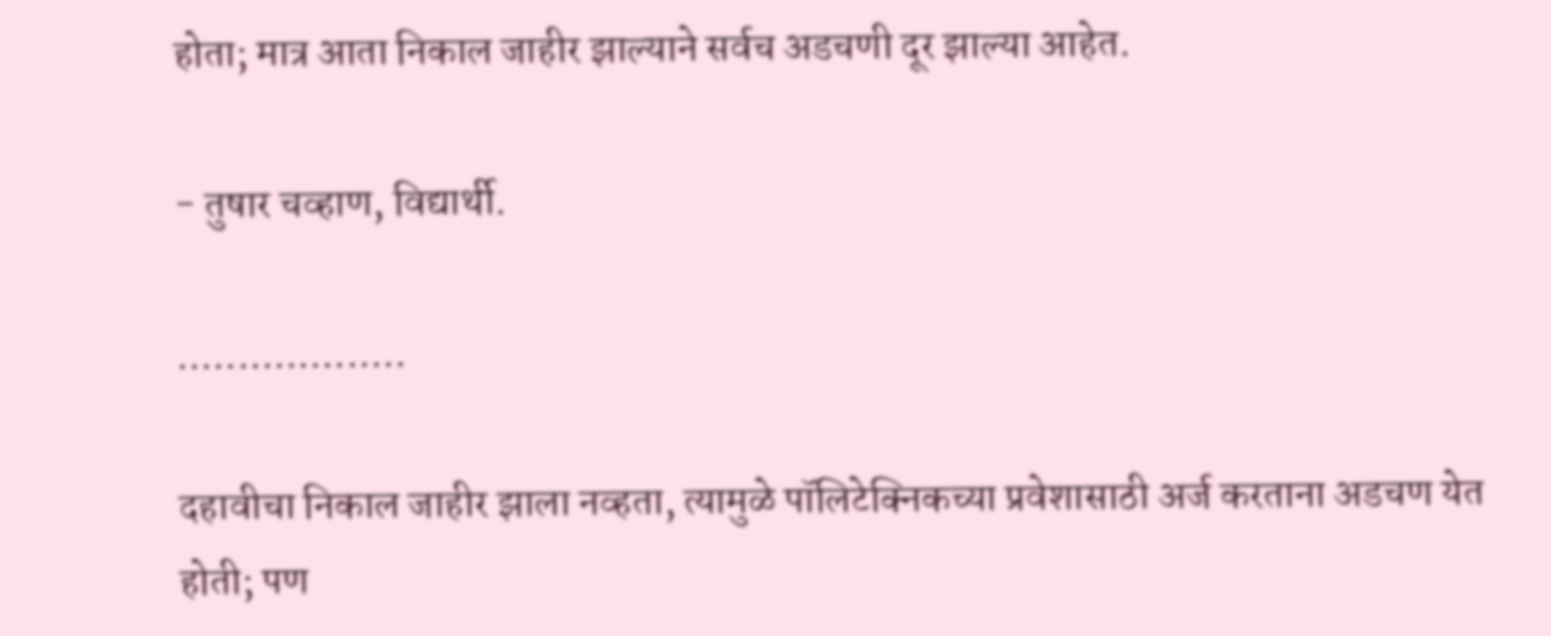होता; मात्र आता निकाल जाहीर झाल्याने सर्वच अडचणी दूर झाल्या आहेत.

- तुषार चव्हाण, विद्यार्थी.

...................

दहावीचा निकाल जाहीर झाला नव्हता, त्यामुळे पॉलिटेक्निकच्या प्रवेशासाठी अर्ज करताना अडचण येत होती; पण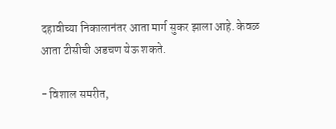दहावीच्या निकालानंतर आता मार्ग सुकर झाला आहे. केवळ आता टीसीची अडचण येऊ शकते.

- विशाल समरीत,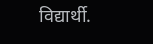विद्यार्थी.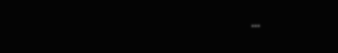...